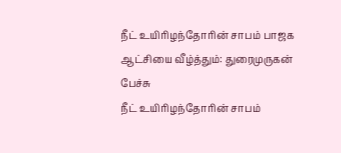நீட் உயிரிழந்தோரின் சாபம் பாஜக ஆட்சியை வீழ்த்தும்: துரைமுருகன் பேச்சு
நீட் உயிரிழந்தோரின் சாபம்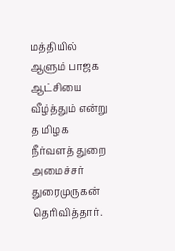மத்தியில் ஆளும் பாஜக ஆட்சியை வீழ்த்தும் என்று த மிழக நீர்வளத் துறை அமைச்சர் துரைமுருகன் தெரிவித்தார்.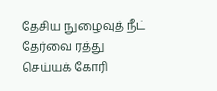தேசிய நுழைவுத் நீட் தேர்வை ரத்து செய்யக் கோரி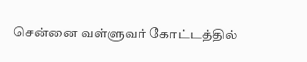சென்னை வள்ளுவர் கோட்டத்தில்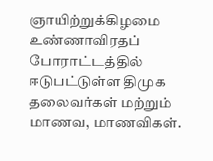ஞாயிற்றுக்கிழமை உண்ணாவிரதப் போராட்டத்தில் ஈடுபட்டுள்ள திமுக தலைவர்கள் மற்றும் மாணவ, மாணவிகள்.